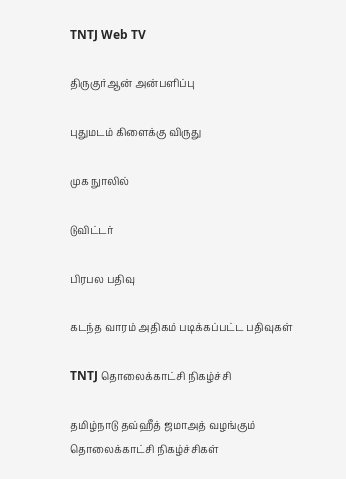TNTJ Web TV

திருகுர்ஆன் அன்பளிப்பு

புதுமடம் கிளைக்கு விருது

முக நுாலில்

டுவிட்டர்

பிரபல பதிவு

கடந்த வாரம் அதிகம் படிக்கப்பட்ட பதிவுகள்

TNTJ தொலைக்காட்சி நிகழ்ச்சி

தமிழ்நாடு தவ்ஹீத் ஜமாஅத் வழங்கும்
தொலைக்காட்சி நிகழ்ச்சிகள்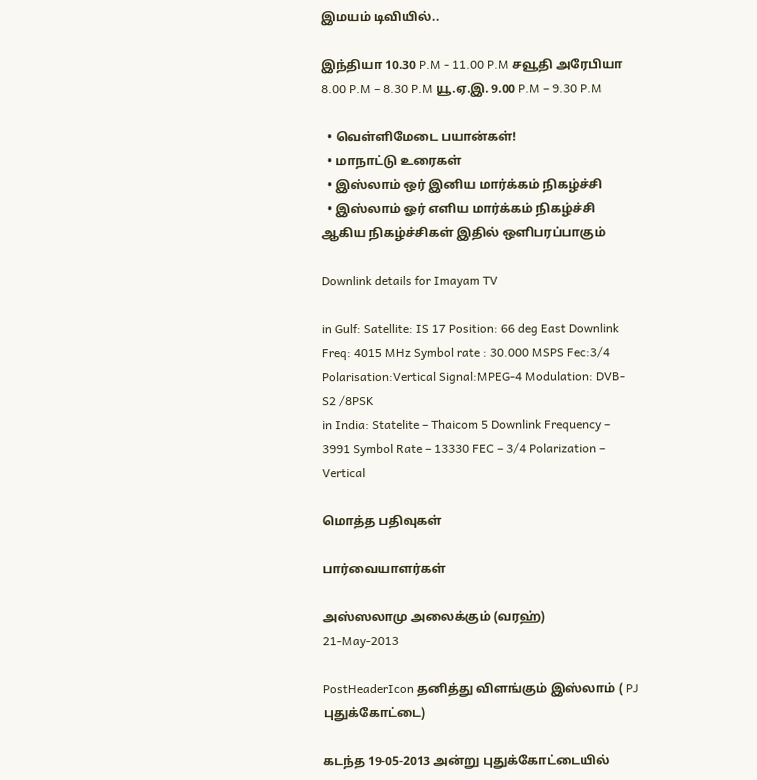இமயம் டிவியில்..

இந்தியா 10.30 P.M - 11.00 P.M சவூதி அரேபியா 8.00 P.M – 8.30 P.M யூ.ஏ.இ. 9.00 P.M – 9.30 P.M

  • வெள்ளிமேடை பயான்கள்!
  • மாநாட்டு உரைகள்
  • இஸ்லாம் ஒர் இனிய மார்க்கம் நிகழ்ச்சி
  • இஸ்லாம் ஓர் எளிய மார்க்கம் நிகழ்ச்சி ஆகிய நிகழ்ச்சிகள் இதில் ஒளிபரப்பாகும்

Downlink details for Imayam TV

in Gulf: Satellite: IS 17 Position: 66 deg East Downlink Freq: 4015 MHz Symbol rate : 30.000 MSPS Fec:3/4 Polarisation:Vertical Signal:MPEG-4 Modulation: DVB-S2 /8PSK
in India: Statelite – Thaicom 5 Downlink Frequency – 3991 Symbol Rate – 13330 FEC – 3/4 Polarization – Vertical

மொத்த பதிவுகள்

பார்வையாளர்கள்

அஸ்ஸலாமு அலைக்கும் (வரஹ்)
21-May-2013

PostHeaderIcon தனித்து விளங்கும் இஸ்லாம் ( PJ புதுக்கோட்டை)

கடந்த 19-05-2013 அன்று புதுக்கோட்டையில்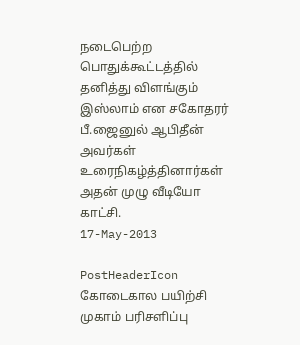நடைபெற்ற பொதுக்கூட்டத்தில் தனித்து விளங்கும் இஸ்லாம் என சகோதரர் பீ.ஜைனுல் ஆபிதீன் அவர்கள் உரைநிகழ்த்தினார்கள் அதன் முழு வீடியோ காட்சி.
17-May-2013

PostHeaderIcon கோடைகால பயிற்சி முகாம் பரிசளிப்பு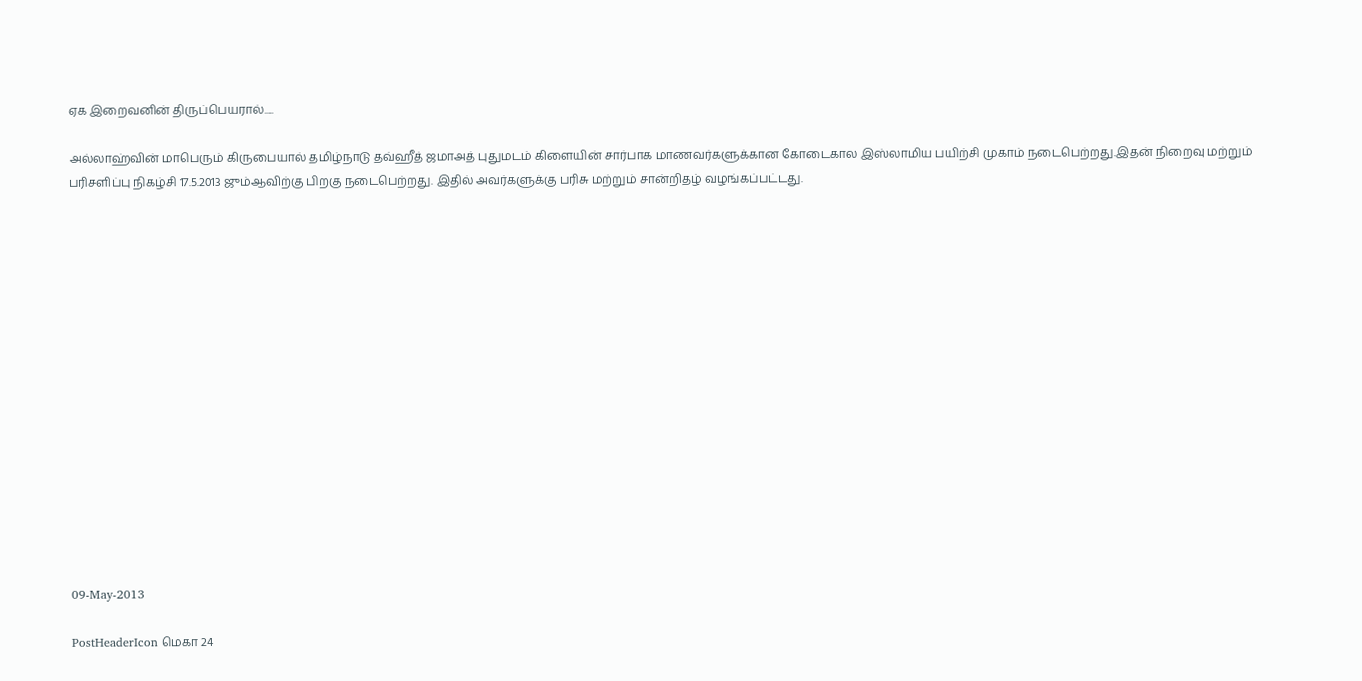ஏக இறைவனின் திருப்பெயரால்.....

அல்லாஹ்வின் மாபெரும் கிருபையால் தமிழ்நாடு தவ்ஹீத் ஜமாஅத் புதுமடம் கிளையின் சார்பாக மாணவர்களுக்கான கோடைகால இஸ்லாமிய பயிற்சி முகாம் நடைபெற்றது.இதன் நிறைவு மற்றும் பரிசளிப்பு நிகழ்சி 17.5.2013 ஜும்ஆவிற்கு பிறகு நடைபெற்றது. இதில் அவர்களுக்கு பரிசு மற்றும் சான்றிதழ் வழங்கப்பட்டது.
















09-May-2013

PostHeaderIcon மெகா 24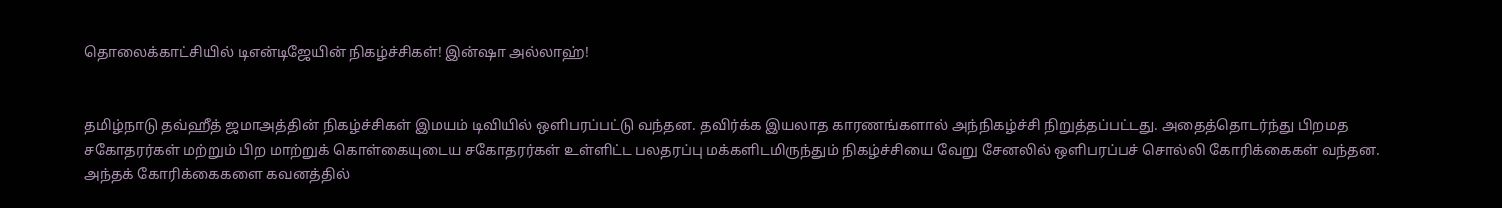தொலைக்காட்சியில் டிஎன்டிஜேயின் நிகழ்ச்சிகள்! இன்ஷா அல்லாஹ்!


தமிழ்நாடு தவ்ஹீத் ஜமாஅத்தின் நிகழ்ச்சிகள் இமயம் டிவியில் ஒளிபரப்பட்டு வந்தன. தவிர்க்க இயலாத காரணங்களால் அந்நிகழ்ச்சி நிறுத்தப்பட்டது. அதைத்தொடர்ந்து பிறமத சகோதரர்கள் மற்றும் பிற மாற்றுக் கொள்கையுடைய சகோதரர்கள் உள்ளிட்ட பலதரப்பு மக்களிடமிருந்தும் நிகழ்ச்சியை வேறு சேனலில் ஒளிபரப்பச் சொல்லி கோரிக்கைகள் வந்தன.
அந்தக் கோரிக்கைகளை கவனத்தில்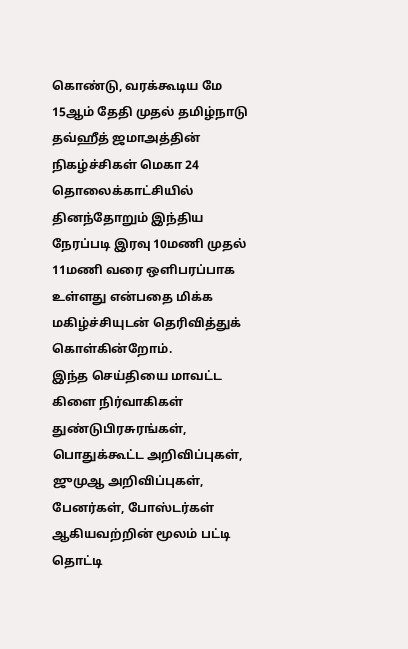கொண்டு, வரக்கூடிய மே 15ஆம் தேதி முதல் தமிழ்நாடு தவ்ஹீத் ஜமாஅத்தின் நிகழ்ச்சிகள் மெகா 24 தொலைக்காட்சியில் தினந்தோறும் இந்திய நேரப்படி இரவு 10மணி முதல் 11மணி வரை ஒளிபரப்பாக உள்ளது என்பதை மிக்க மகிழ்ச்சியுடன் தெரிவித்துக் கொள்கின்றோம்.
இந்த செய்தியை மாவட்ட கிளை நிர்வாகிகள் துண்டுபிரசுரங்கள், பொதுக்கூட்ட அறிவிப்புகள், ஜுமுஆ அறிவிப்புகள், பேனர்கள், போஸ்டர்கள் ஆகியவற்றின் மூலம் பட்டி தொட்டி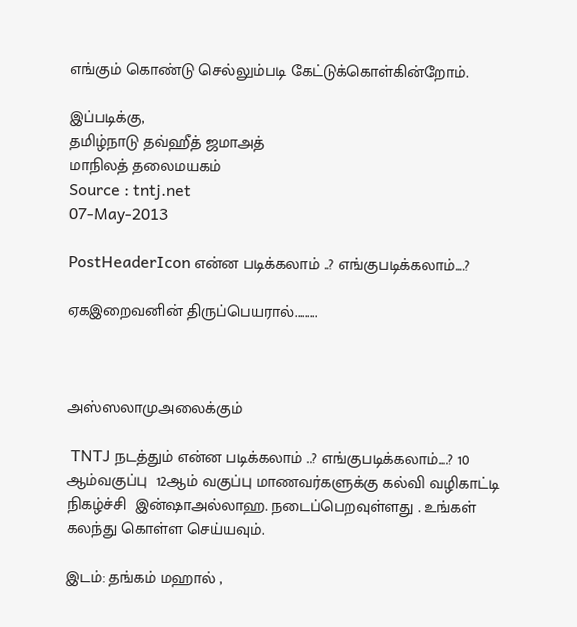எங்கும் கொண்டு செல்லும்படி கேட்டுக்கொள்கின்றோம்.

இப்படிக்கு,
தமிழ்நாடு தவ்ஹீத் ஜமாஅத்
மாநிலத் தலைமயகம்
Source : tntj.net
07-May-2013

PostHeaderIcon என்ன படிக்கலாம் ..? எங்குபடிக்கலாம்....?

ஏகஇறைவனின் திருப்பெயரால்.........



அஸ்ஸலாமுஅலைக்கும்

 TNTJ நடத்தும் என்ன படிக்கலாம் ..? எங்குபடிக்கலாம்....? 10 ஆம்வகுப்பு  12ஆம் வகுப்பு மாணவர்களுக்கு கல்வி வழிகாட்டி நிகழ்ச்சி  இன்ஷாஅல்லாஹ. நடைப்பெறவுள்ளது . உங்கள் கலந்து கொள்ள செய்யவும்.

இடம்: தங்கம் மஹால் ,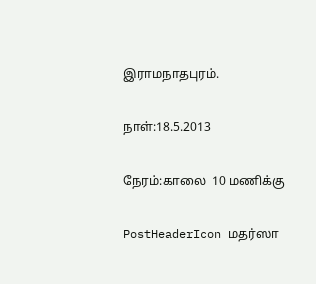இராமநாதபுரம்.

நாள்:18.5.2013

நேரம்:காலை  10 மணிக்கு

PostHeaderIcon மதர்ஸா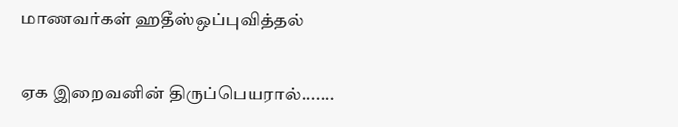மாணவர்கள் ஹதீஸ்ஒப்புவித்தல்

ஏக இறைவனின் திருப்பெயரால்.......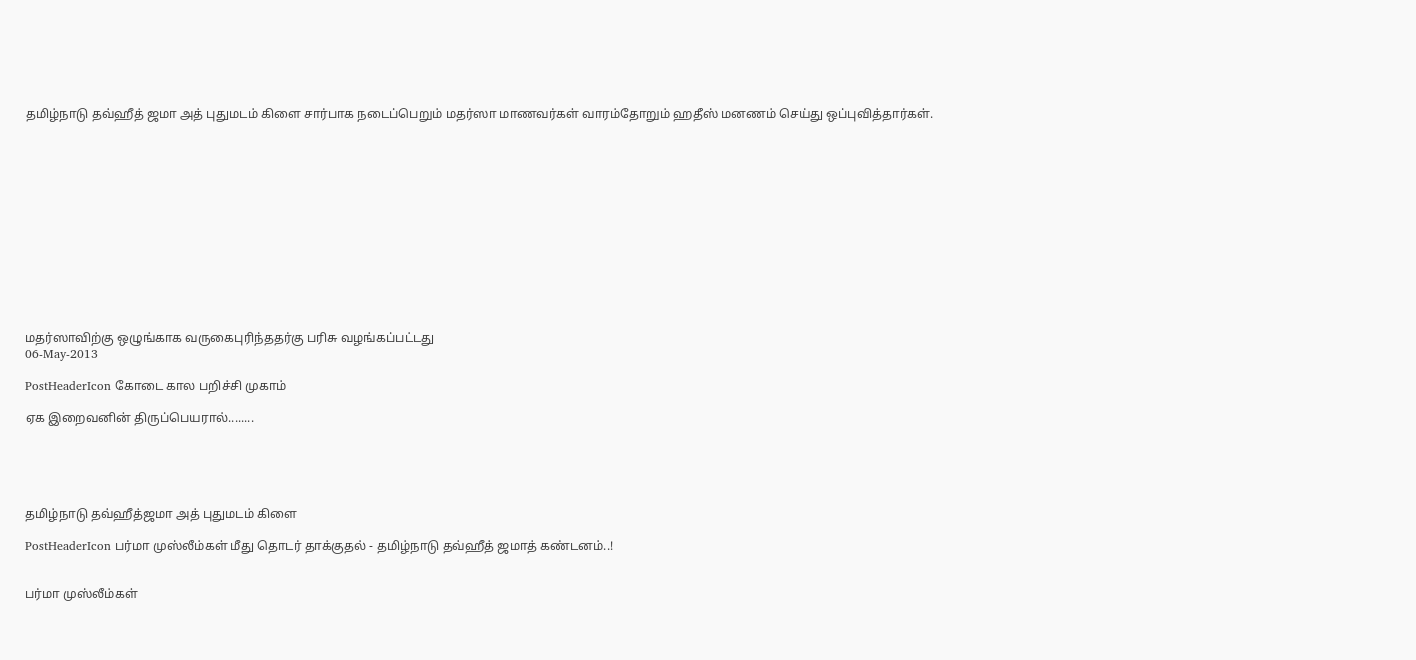தமிழ்நாடு தவ்ஹீத் ஜமா அத் புதுமடம் கிளை சார்பாக நடைப்பெறும் மதர்ஸா மாணவர்கள் வாரம்தோறும் ஹதீஸ் மனணம் செய்து ஒப்புவித்தார்கள்.













மதர்ஸாவிற்கு ஒழுங்காக வருகைபுரிந்ததர்கு பரிசு வழங்கப்பட்டது
06-May-2013

PostHeaderIcon கோடை கால பறிச்சி முகாம்

ஏக இறைவனின் திருப்பெயரால்........





தமிழ்நாடு தவ்ஹீத்ஜமா அத் புதுமடம் கிளை

PostHeaderIcon பர்மா முஸ்லீம்கள் மீது தொடர் தாக்குதல் - தமிழ்நாடு தவ்ஹீத் ஜமாத் கண்டனம்..!


பர்மா முஸ்லீம்கள்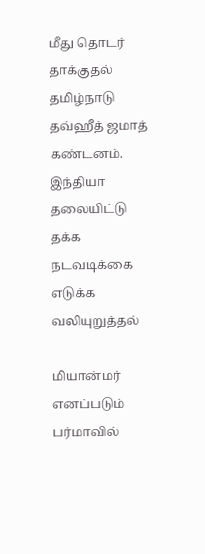மீது தொடர் தாக்குதல் தமிழ்நாடு தவ்ஹீத் ஜமாத் கண்டனம்.
இந்தியா தலையிட்டு தக்க நடவடிக்கை எடுக்க வலியுறுத்தல்

மியான்மர் எனப்படும் பர்மாவில்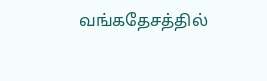வங்கதேசத்தில்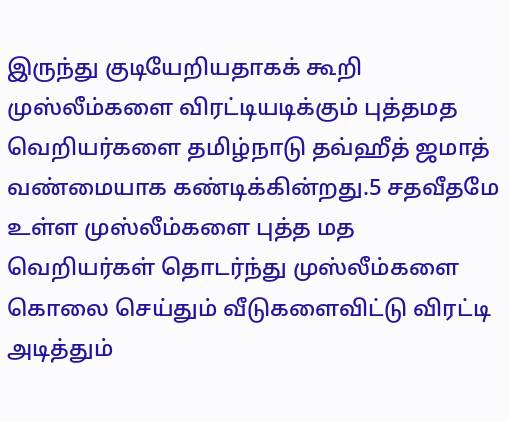இருந்து குடியேறியதாகக் கூறி முஸ்லீம்களை விரட்டியடிக்கும் புத்தமத வெறியர்களை தமிழ்நாடு தவ்ஹீத் ஜமாத் வண்மையாக கண்டிக்கின்றது.5 சதவீதமே உள்ள முஸ்லீம்களை புத்த மத வெறியர்கள் தொடர்ந்து முஸ்லீம்களை கொலை செய்தும் வீடுகளைவிட்டு விரட்டி அடித்தும்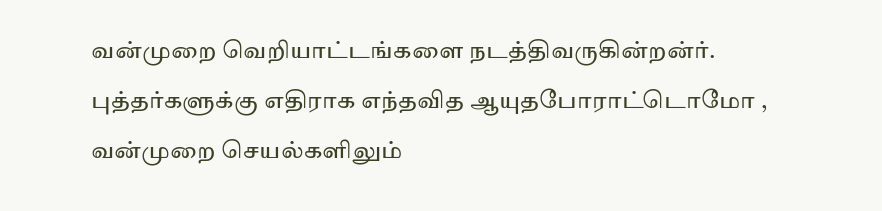வன்முறை வெறியாட்டங்களை நடத்திவருகின்றன்ர். புத்தர்களுக்கு எதிராக எந்தவித ஆயுதபோராட்டொமோ , வன்முறை செயல்களிலும்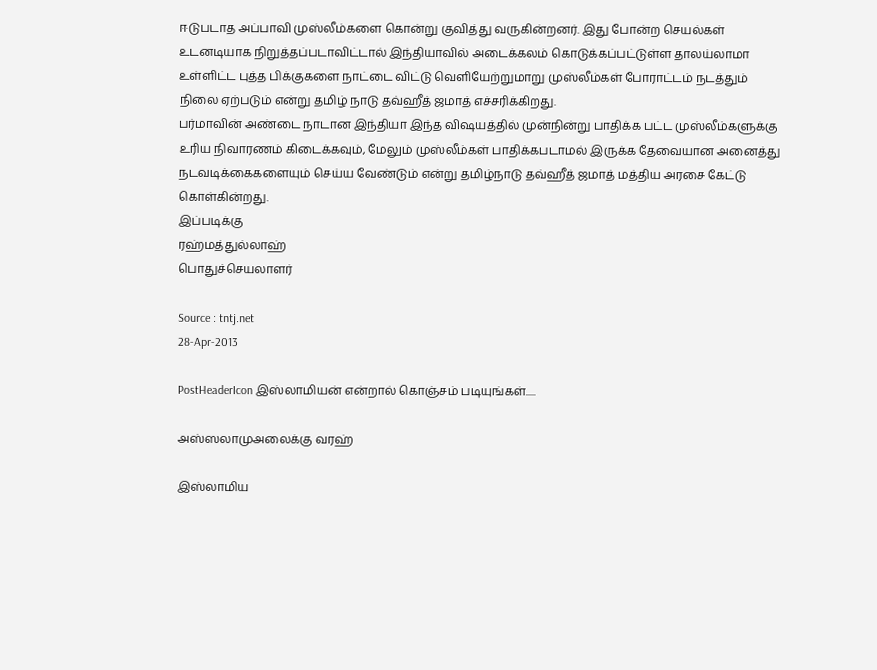ஈடுபடாத அப்பாவி முஸ்லீம்களை கொன்று குவித்து வருகின்றனர். இது போன்ற செயல்கள் உடனடியாக நிறுத்தப்படாவிட்டால் இந்தியாவில் அடைக்கலம் கொடுக்கப்பட்டுள்ள தாலய்லாமா உள்ளிட்ட புத்த பிக்குகளை நாட்டை விட்டு வெளியேற்றுமாறு முஸ்லீம்கள் போராட்டம் நடத்தும் நிலை ஏற்படும் என்று தமிழ் நாடு தவ்ஹீத் ஜமாத் எச்சரிக்கிறது.
பர்மாவின் அண்டை நாடான இந்தியா இந்த விஷயத்தில் முன்நின்று பாதிக்க பட்ட முஸ்லீம்களுக்கு உரிய நிவாரணம் கிடைக்கவும், மேலும் முஸ்லீம்கள் பாதிக்கபடாமல் இருக்க தேவையான அனைத்து நடவடிக்கைகளையும் செய்ய வேண்டும் என்று தமிழ்நாடு தவ்ஹீத் ஜமாத் மத்திய அரசை கேட்டு கொள்கின்றது.
இப்படிக்கு
ரஹ்மத்துல்லாஹ்
பொதுச்செயலாளர்

Source : tntj.net
28-Apr-2013

PostHeaderIcon இஸ்லாமியன் என்றால் கொஞ்சம் படியுங்கள்.....

அஸ்ஸலாமுஅலைக்கு வரஹ்

இஸ்லாமிய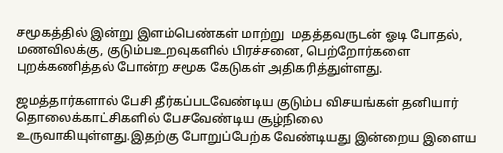சமூகத்தில் இன்று இளம்பெண்கள் மாற்று  மதத்தவருடன் ஓடி போதல், மணவிலக்கு, குடும்பஉறவுகளில் பிரச்சனை, பெற்றோர்களை புறக்கணித்தல் போன்ற சமூக கேடுகள் அதிகரித்துள்ளது.

ஜமத்தார்களால் பேசி தீர்கப்படவேண்டிய குடும்ப விசயங்கள் தனியார் தொலைக்காட்சிகளில் பேசவேண்டிய சூழ்நிலை உருவாகியுள்ளது.இதற்கு போறுப்பேற்க வேண்டியது இன்றைய இளைய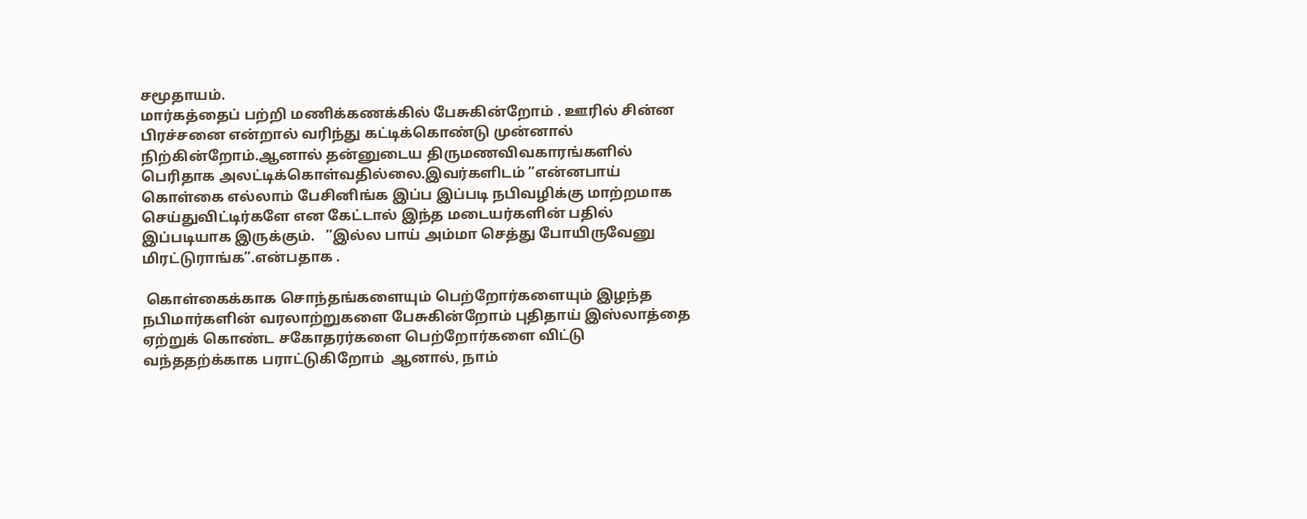சமூதாயம்.
மார்கத்தைப் பற்றி மணிக்கணக்கில் பேசுகின்றோம் . ஊரில் சின்ன பிரச்சனை என்றால் வரிந்து கட்டிக்கொண்டு முன்னால் நிற்கின்றோம்.ஆனால் தன்னுடைய திருமணவிவகாரங்களில் பெரிதாக அலட்டிக்கொள்வதில்லை.இவர்களிடம் ”என்னபாய்  கொள்கை எல்லாம் பேசினிங்க இப்ப இப்படி நபிவழிக்கு மாற்றமாக செய்துவிட்டிர்களே என கேட்டால் இந்த மடையர்களின் பதில் இப்படியாக இருக்கும்.   ”இல்ல பாய் அம்மா செத்து போயிருவேனு மிரட்டுராங்க”.என்பதாக .

 கொள்கைக்காக சொந்தங்களையும் பெற்றோர்களையும் இழந்த நபிமார்களின் வரலாற்றுகளை பேசுகின்றோம் புதிதாய் இஸ்லாத்தை ஏற்றுக் கொண்ட சகோதரர்களை பெற்றோர்களை விட்டு வந்ததற்க்காக பராட்டுகிறோம்  ஆனால், நாம்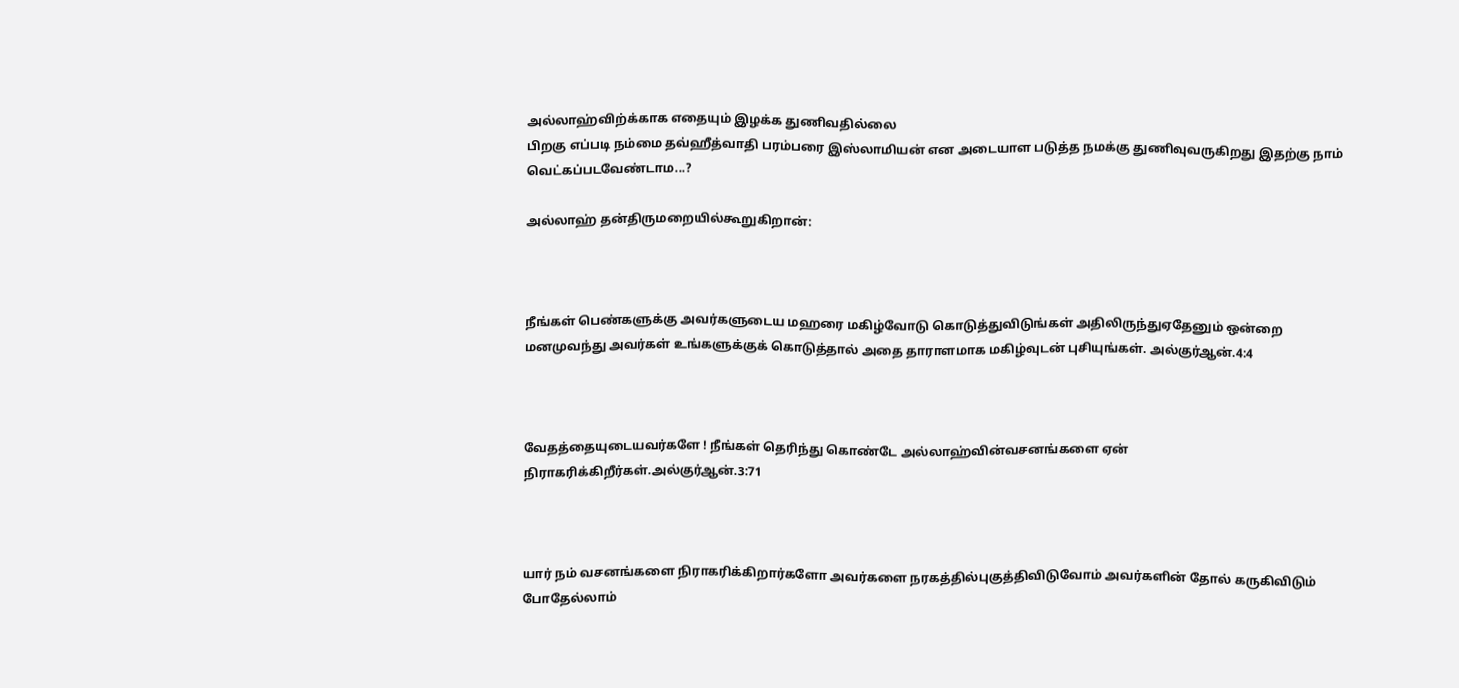அல்லாஹ்விற்க்காக எதையும் இழக்க துணிவதில்லை
பிறகு எப்படி நம்மை தவ்ஹீத்வாதி பரம்பரை இஸ்லாமியன் என அடையாள படுத்த நமக்கு துணிவுவருகிறது இதற்கு நாம் வெட்கப்படவேண்டாம...?

அல்லாஹ் தன்திருமறையில்கூறுகிறான்:



நீங்கள் பெண்களுக்கு அவர்களுடைய மஹரை மகிழ்வோடு கொடுத்துவிடுங்கள் அதிலிருந்துஏதேனும் ஒன்றை மனமுவந்து அவர்கள் உங்களுக்குக் கொடுத்தால் அதை தாராளமாக மகிழ்வுடன் புசியுங்கள். அல்குர்ஆன்.4:4



வேதத்தையுடையவர்களே ! நீங்கள் தெரிந்து கொண்டே அல்லாஹ்வின்வசனங்களை ஏன் நிராகரிக்கிறீர்கள்.அல்குர்ஆன்.3:71



யார் நம் வசனங்களை நிராகரிக்கிறார்களோ அவர்களை நரகத்தில்புகுத்திவிடுவோம் அவர்களின் தோல் கருகிவிடும் போதேல்லாம்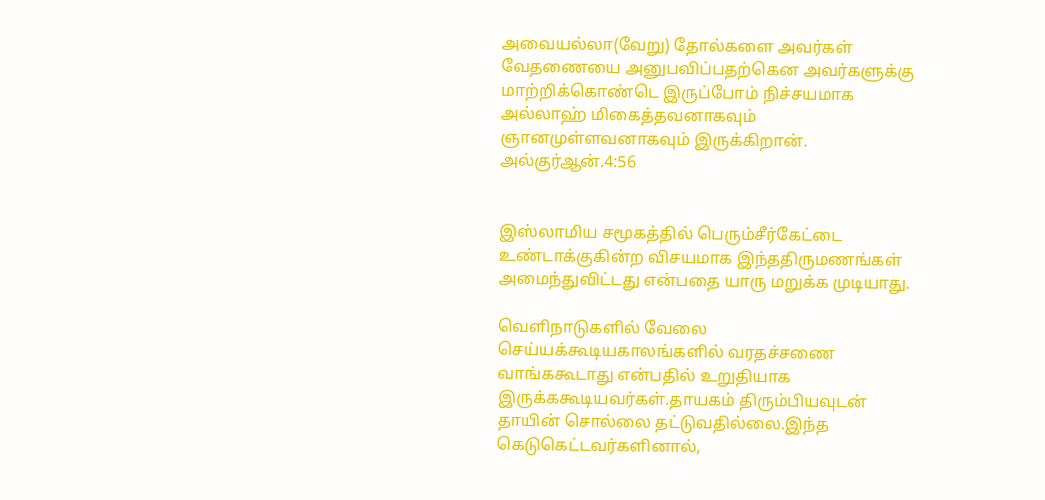அவையல்லா(வேறு) தோல்களை அவர்கள் வேதணையை அனுபவிப்பதற்கென அவர்களுக்கு மாற்றிக்கொண்டெ இருப்போம் நிச்சயமாக அல்லாஹ் மிகைத்தவனாகவும் ஞானமுள்ளவனாகவும் இருக்கிறான்.  அல்குர்ஆன்.4:56


இஸ்லாமிய சமூகத்தில் பெரும்சீர்கேட்டை உண்டாக்குகின்ற விசயமாக இந்ததிருமணங்கள் அமைந்துவிட்டது என்பதை யாரு மறுக்க முடியாது.

வெளிநாடுகளில் வேலை செய்யக்கூடியகாலங்களில் வரதச்சணை வாங்ககூடாது என்பதில் உறுதியாக இருக்ககூடியவர்கள்.தாயகம் திரும்பியவுடன் தாயின் சொல்லை தட்டுவதில்லை.இந்த கெடுகெட்டவர்களினால்,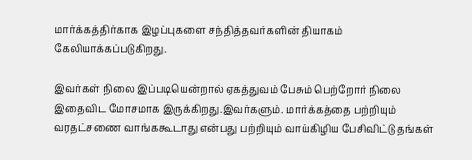மார்க்கத்திர்காக இழப்புகளை சந்தித்தவர்களின் தியாகம் கேலியாக்கப்படுகிறது.

இவர்கள் நிலை இப்படியென்றால் ஏகத்துவம் பேசும் பெற்றோர் நிலை இதைவிட மோசமாக இருக்கிறது.இவர்களும். மார்க்கத்தை பற்றியும் வரதட்சணை வாங்ககூடாது என்பது பற்றியும் வாய்கிழிய பேசிவிட்டு தங்கள்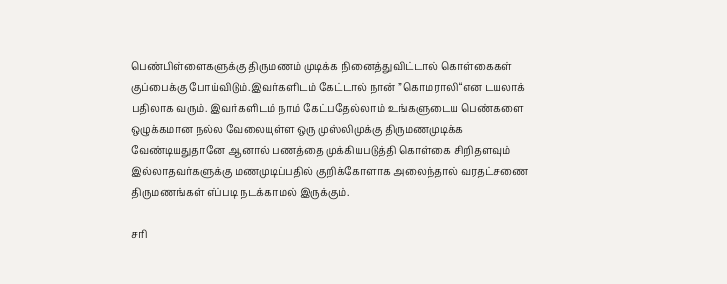பெண்பிள்ளைகளுக்கு திருமணம் முடிக்க நினைத்துவிட்டால் கொள்கைகள் குப்பைக்கு போய்விடும்.இவர்களிடம் கேட்டால் நான் ”கொமராலி“என டயலாக் பதிலாக வரும். இவர்களிடம் நாம் கேட்பதேல்லாம் உங்களுடைய பெண்களை ஒழுக்கமான நல்ல வேலையுள்ள ஒரு முஸ்லிமுக்கு திருமணமுடிக்க வேண்டியதுதானே ஆனால் பணத்தை முக்கியபடுத்தி கொள்கை சிறிதளவும் இல்லாதவர்களுக்கு மணமுடிப்பதில் குறிக்கோளாக அலைந்தால் வரதட்சணை திருமணங்கள் எ்ப்படி நடக்காமல் இருக்கும்.

சரி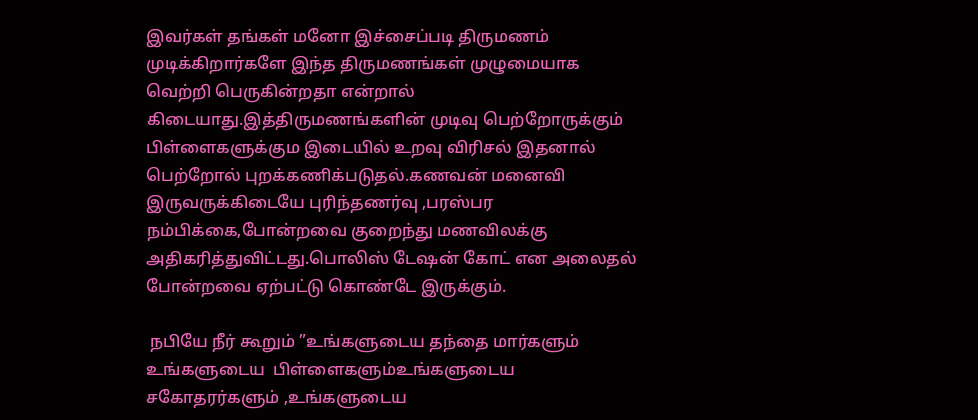இவர்கள் தங்கள் மனோ இச்சைப்படி திருமணம் முடிக்கிறார்களே இந்த திருமணங்கள் முழுமையாக வெற்றி பெருகின்றதா என்றால் கிடையாது.இத்திருமணங்களின் முடிவு பெற்றோருக்கும் பிள்ளைகளுக்கும இடையில் உறவு விரிசல் இதனால் பெற்றோல் புறக்கணிக்படுதல்.கணவன் மனைவி இருவருக்கிடையே புரிந்தணர்வு ,பரஸ்பர நம்பிக்கை,போன்றவை குறைந்து மணவிலக்கு அதிகரித்துவிட்டது.பொலிஸ் டேஷன் கோட் என அலைதல் போன்றவை ஏற்பட்டு கொண்டே இருக்கும்.

 நபியே நீர் கூறும் ”உங்களுடைய தந்தை மார்களும் உங்களுடைய  பிள்ளைகளும்உங்களுடைய சகோதரர்களும் ,உங்களுடைய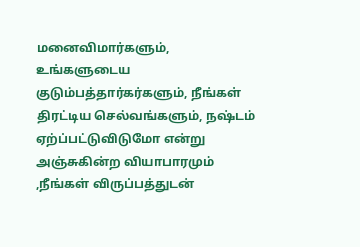மனைவிமார்களும்,  உங்களுடைய  குடும்பத்தார்கர்களும், நீங்கள் திரட்டிய செல்வங்களும், நஷ்டம் ஏற்ப்பட்டுவிடுமோ என்று அஞ்சுகின்ற வியாபாரமும் ,நீங்கள் விருப்பத்துடன்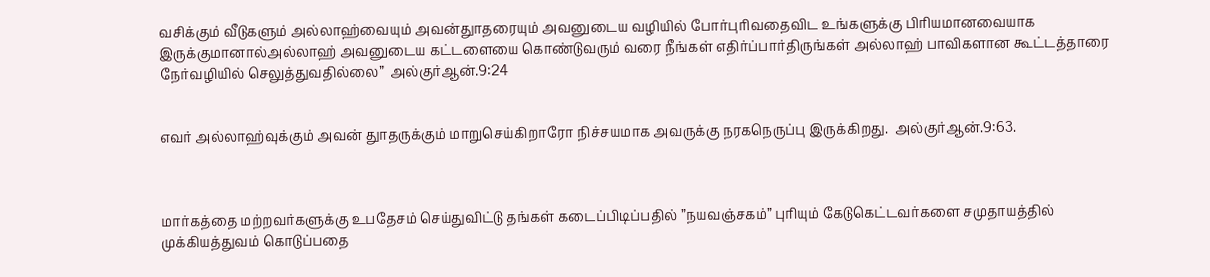வசிக்கும் வீடுகளும் அல்லாஹ்வையும் அவன்துாதரையும் அவனுடைய வழியில் போர்புரிவதைவிட உங்களுக்கு பிரியமானவையாக இருக்குமானால்அல்லாஹ் அவனுடைய கட்டளையை கொண்டுவரும் வரை நீங்கள் எதிர்ப்பார்திருங்கள் அல்லாஹ் பாவிகளான கூட்டத்தாரை நேர்வழியில் செலுத்துவதில்லை”  அல்குர்ஆன்.9:24


எவர் அல்லாஹ்வுக்கும் அவன் துாதருக்கும் மாறுசெய்கிறாரோ நிச்சயமாக அவருக்கு நரகநெருப்பு இருக்கிறது.  அல்குர்ஆன்.9:63.



மார்கத்தை மற்றவர்களுக்கு உபதேசம் செய்துவிட்டு தங்கள் கடைப்பிடிப்பதில் ”நயவஞ்சகம்” புரியும் கேடுகெட்டவர்களை சமுதாயத்தில் முக்கியத்துவம் கொடுப்பதை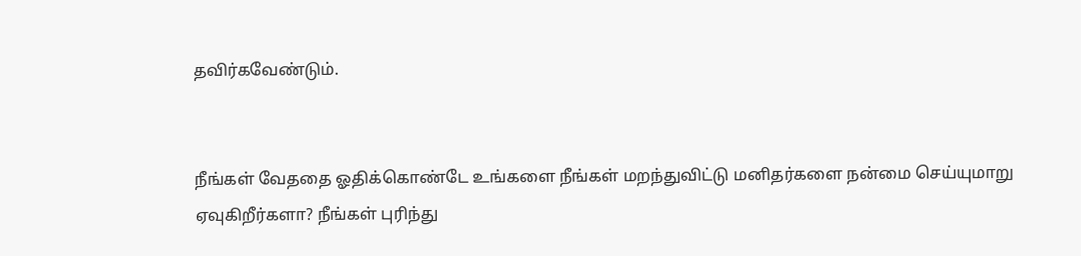தவிர்கவேண்டும்.


நீங்கள் வேததை ஓதிக்கொண்டே உங்களை நீங்கள் மறந்துவிட்டு மனிதர்களை நன்மை செய்யுமாறு ஏவுகிறீர்களா? நீங்கள் புரிந்து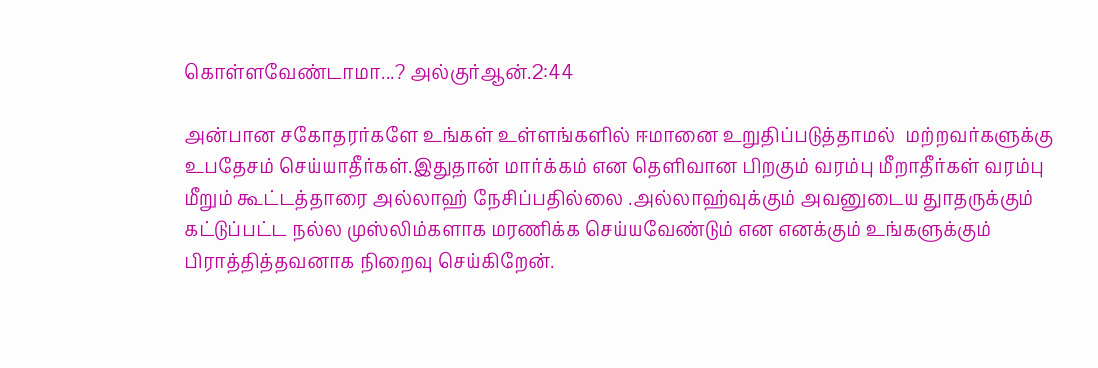கொள்ளவேண்டாமா...? அல்குர்ஆன்.2:44

அன்பான சகோதரர்களே உங்கள் உள்ளங்களில் ஈமானை உறுதிப்படுத்தாமல்  மற்றவர்களுக்கு உபதேசம் செய்யாதீர்கள்.இதுதான் மார்க்கம் என தெளிவான பிறகும் வரம்பு மீறாதீர்கள் வரம்பு மீறும் கூட்டத்தாரை அல்லாஹ் நேசிப்பதில்லை .அல்லாஹ்வுக்கும் அவனுடைய துாதருக்கும் கட்டுப்பட்ட நல்ல முஸ்லிம்களாக மரணிக்க செய்யவேண்டும் என எனக்கும் உங்களுக்கும் பிராத்தித்தவனாக நிறைவு செய்கிறேன்.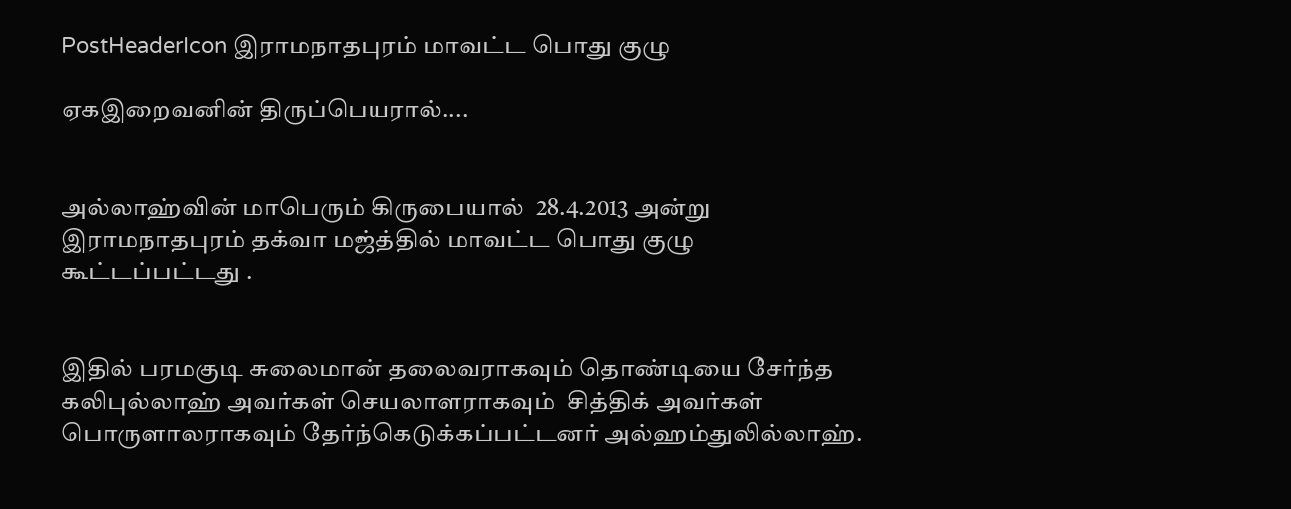PostHeaderIcon இராமநாதபுரம் மாவட்ட பொது குழு

ஏகஇறைவனின் திருப்பெயரால்....


அல்லாஹ்வின் மாபெரும் கிருபையால்  28.4.2013 அன்று இராமநாதபுரம் தக்வா மஜ்த்தில் மாவட்ட பொது குழு கூட்டப்பட்டது .


இதில் பரமகுடி சுலைமான் தலைவராகவும் தொண்டியை சேர்ந்த கலிபுல்லாஹ் அவர்கள் செயலாளராகவும்  சித்திக் அவர்கள் பொருளாலராகவும் தேர்ந்கெடுக்கப்பட்டனர் அல்ஹம்துலில்லாஹ்.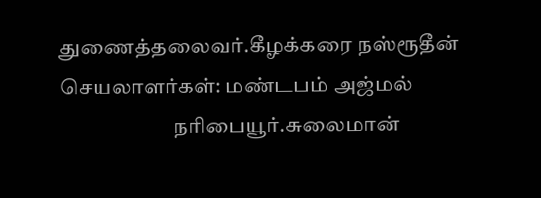துணைத்தலைவர்.கீழக்கரை நஸ்ரூதீன்
செயலாளர்கள்: மண்டபம் அஜ்மல்
                           நரிபையூர்.சுலைமான்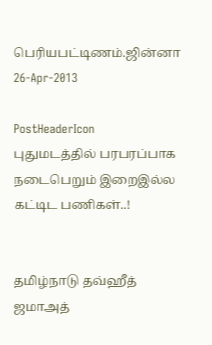பெரியபட்டிணம்.ஜின்னா
26-Apr-2013

PostHeaderIcon புதுமடத்தில் பரபரப்பாக நடைபெறும் இறைஇல்ல கட்டிட பணிகள்..!


தமிழ்நாடு தவ்ஹீத் ஜமாஅத்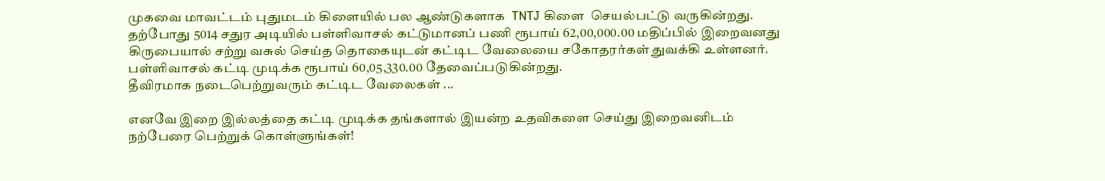முகவை மாவட்டம் புதுமடம் கிளையில் பல ஆண்டுகளாக  TNTJ கிளை  செயல்பட்டு வருகின்றது. தற்போது 5014 சதுர அடியில் பள்ளிவாசல் கட்டுமானப் பணி ரூபாய் 62,00,000.00 மதிப்பில் இறைவனது கிருபையால் சற்று வசுல் செய்த தொகையுடன் கட்டிட வேலையை சகோதரர்கள் துவக்கி உள்ளனர்.
பள்ளிவாசல் கட்டி முடிக்க ரூபாய் 60,05,330.00 தேவைப்படுகின்றது.
தீவிரமாக நடைபெற்றுவரும் கட்டிட வேலைகள் ...

எனவே இறை இல்லத்தை கட்டி முடிக்க தங்களால் இயன்ற உதவிகளை செய்து இறைவனிடம் நற்பேரை பெற்றுக் கொள்ளுங்கள்!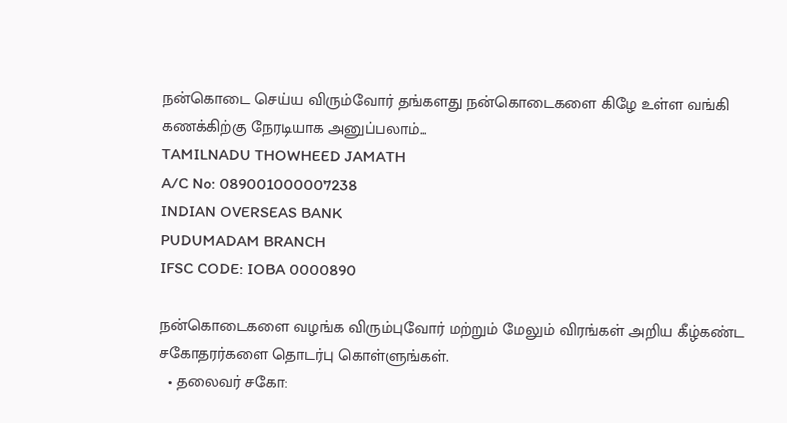நன்கொடை செய்ய விரும்வோர் தங்களது நன்கொடைகளை கிழே உள்ள வங்கி கணக்கிற்கு நேரடியாக அனுப்பலாம்...
TAMILNADU THOWHEED JAMATH
A/C No: 089001000007238
INDIAN OVERSEAS BANK
PUDUMADAM BRANCH
IFSC CODE: IOBA 0000890

நன்கொடைகளை வழங்க விரும்புவோர் மற்றும் மேலும் விரங்கள் அறிய கீழ்கண்ட சகோதரர்களை தொடர்பு கொள்ளுங்கள்.
  • தலைவர் சகோ: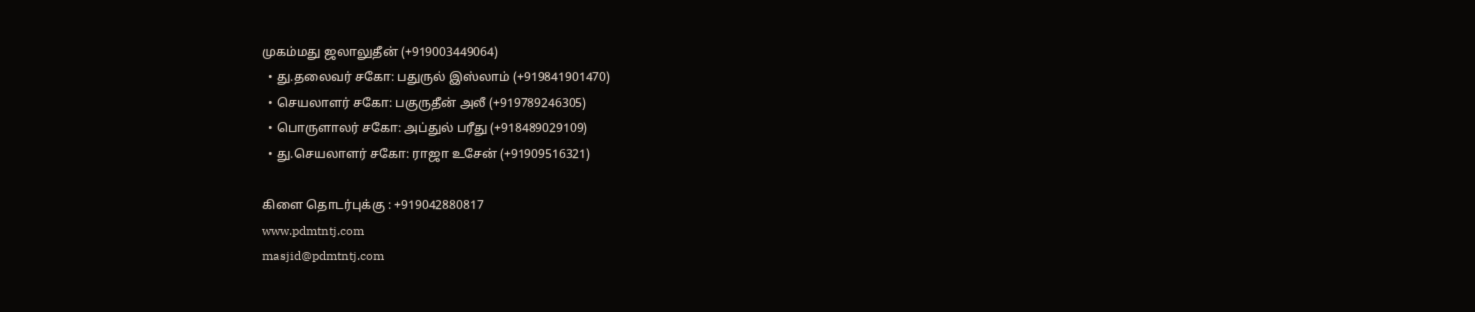முகம்மது ஜலாலுதீன் (+919003449064)
  • து.தலைவர் சகோ: பதுருல் இஸ்லாம் (+919841901470)
  • செயலாளர் சகோ: பகுருதீன் அலீ (+919789246305)
  • பொருளாலர் சகோ: அப்துல் பரீது (+918489029109)
  • து.செயலாளர் சகோ: ராஜா உசேன் (+91909516321)

கிளை தொடர்புக்கு : +919042880817
www.pdmtntj.com
masjid@pdmtntj.com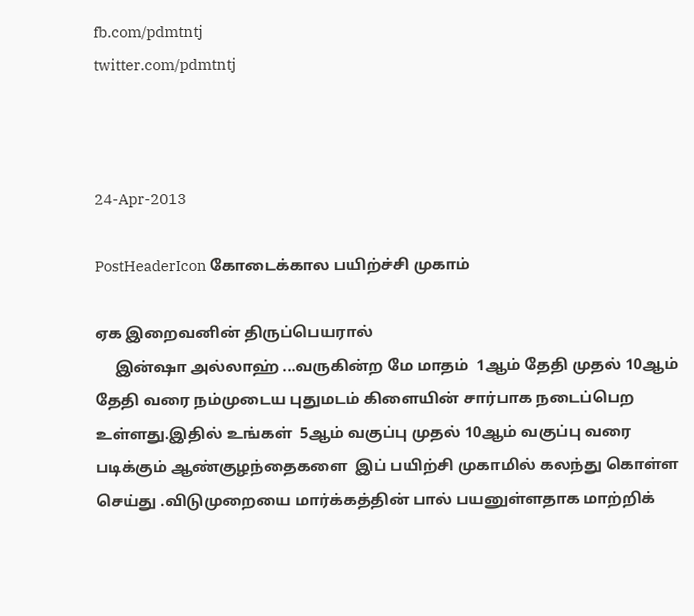fb.com/pdmtntj
twitter.com/pdmtntj



24-Apr-2013

PostHeaderIcon கோடைக்கால பயிற்ச்சி முகாம்

ஏக இறைவனின் திருப்பெயரால்
     இன்ஷா அல்லாஹ் ...வருகின்ற மே மாதம்  1ஆம் தேதி முதல் 10ஆம் தேதி வரை நம்முடைய புதுமடம் கிளையின் சார்பாக நடைப்பெற உள்ளது.இதில் உங்கள்  5ஆம் வகுப்பு முதல் 10ஆம் வகுப்பு வரை   படிக்கும் ஆண்குழந்தைகளை  இப் பயிற்சி முகாமில் கலந்து கொள்ள செய்து .விடுமுறையை மார்க்கத்தின் பால் பயனுள்ளதாக மாற்றிக்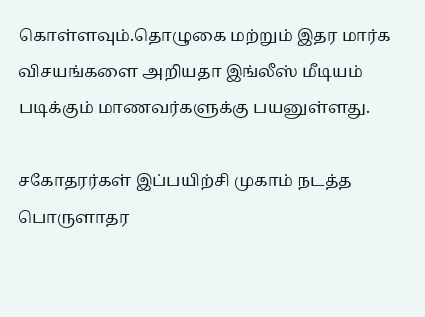கொள்ளவும்.தொழுகை மற்றும் இதர மார்க விசயங்களை அறியதா இங்லீஸ் மீடியம் படிக்கும் மாணவர்களுக்கு பயனுள்ளது.

சகோதரர்கள் இப்பயிற்சி முகாம் நடத்த பொருளாதர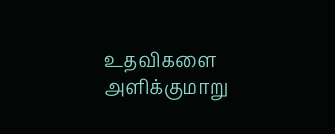உதவிகளை
அளிக்குமாறு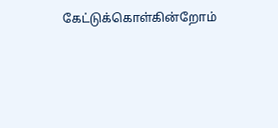கேட்டுக்கொள்கின்றோம்